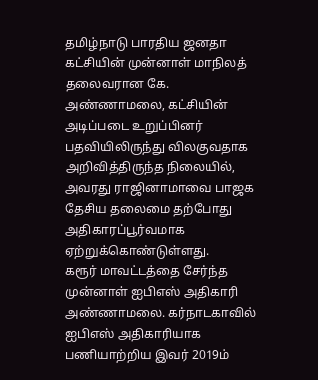தமிழ்நாடு பாரதிய ஜனதா கட்சியின் முன்னாள் மாநிலத் தலைவரான கே. அண்ணாமலை, கட்சியின் அடிப்படை உறுப்பினர் பதவியிலிருந்து விலகுவதாக அறிவித்திருந்த நிலையில், அவரது ராஜினாமாவை பாஜக தேசிய தலைமை தற்போது அதிகாரப்பூர்வமாக ஏற்றுக்கொண்டுள்ளது.
கரூர் மாவட்டத்தை சேர்ந்த முன்னாள் ஐபிஎஸ் அதிகாரி அண்ணாமலை. கர்நாடகாவில் ஐபிஎஸ் அதிகாரியாக பணியாற்றிய இவர் 2019ம்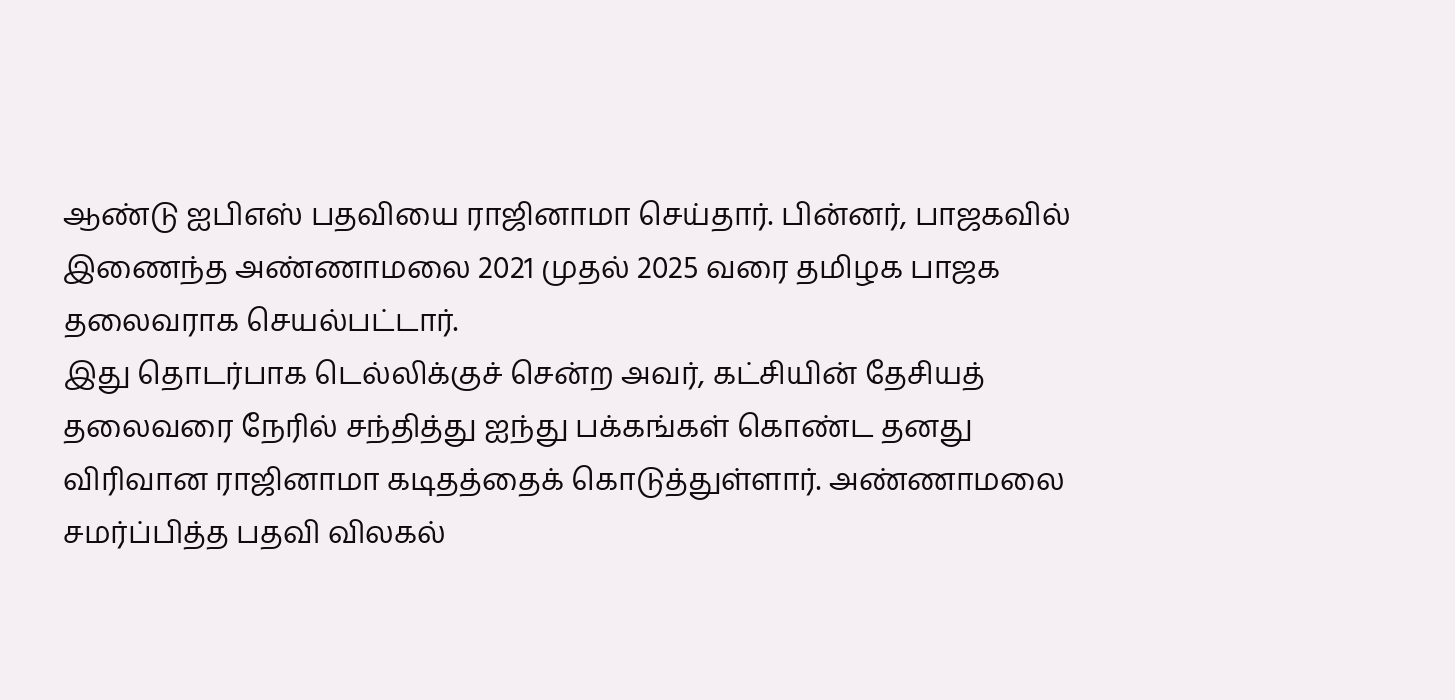ஆண்டு ஐபிஎஸ் பதவியை ராஜினாமா செய்தார். பின்னர், பாஜகவில் இணைந்த அண்ணாமலை 2021 முதல் 2025 வரை தமிழக பாஜக தலைவராக செயல்பட்டார்.
இது தொடர்பாக டெல்லிக்குச் சென்ற அவர், கட்சியின் தேசியத் தலைவரை நேரில் சந்தித்து ஐந்து பக்கங்கள் கொண்ட தனது விரிவான ராஜினாமா கடிதத்தைக் கொடுத்துள்ளார். அண்ணாமலை சமர்ப்பித்த பதவி விலகல்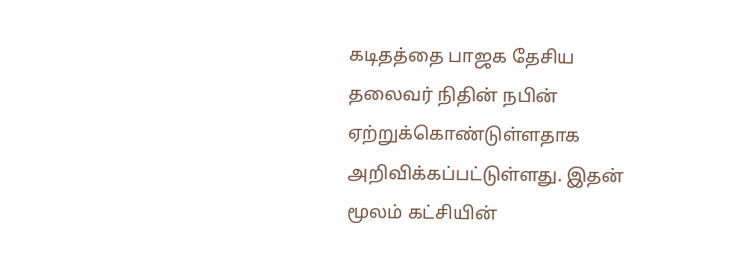கடிதத்தை பாஜக தேசிய தலைவர் நிதின் நபின் ஏற்றுக்கொண்டுள்ளதாக அறிவிக்கப்பட்டுள்ளது. இதன் மூலம் கட்சியின்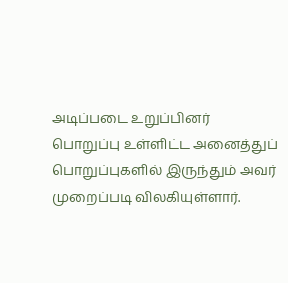அடிப்படை உறுப்பினர் பொறுப்பு உள்ளிட்ட அனைத்துப் பொறுப்புகளில் இருந்தும் அவர் முறைப்படி விலகியுள்ளார்.